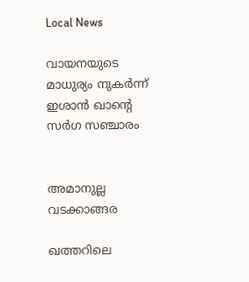Local News

വായനയുടെ മാധുര്യം നുകര്‍ന്ന് ഇശാന്‍ ഖാന്റെ സര്‍ഗ സഞ്ചാരം


അമാനുല്ല വടക്കാങ്ങര

ഖത്തറിലെ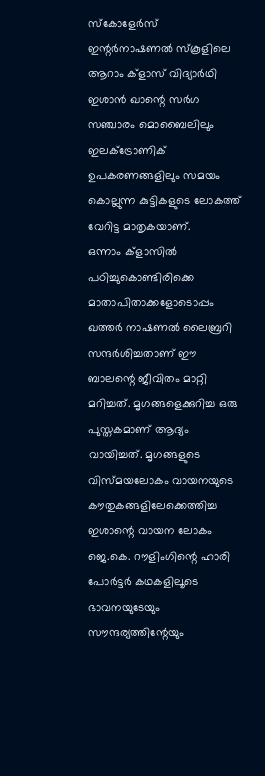സ്‌കോളേര്‍സ് ഇന്റര്‍നാഷണല്‍ സ്‌കൂളിലെ ആറാം ക്‌ളാസ് വിദ്യാര്‍ഥി ഇശാന്‍ ഖാന്റെ സര്‍ഗ സഞ്ചാരം മൊബൈലിലും ഇലക്ട്രോണിക് ഉപകരണങ്ങളിലും സമയം കൊല്ലുന്ന കുട്ടികളുടെ ലോകത്ത് വേറിട്ട മാതൃകയാണ്.
ഒന്നാം ക്‌ളാസില്‍ പഠിച്ചുകൊണ്ടിരിക്കെ മാതാപിതാക്കളോടൊപ്പം ഖത്തര്‍ നാഷണല്‍ ലൈബ്രറി സന്ദര്‍ശിച്ചതാണ് ഈ ബാലന്റെ ജീവിതം മാറ്റി മറിച്ചത്. മൃഗങ്ങളെക്കുറിച്ച ഒരു പുസ്തകമാണ് ആദ്യം വായിച്ചത്. മൃഗങ്ങളുടെ വിസ്മയലോകം വായനയുടെ കൗതുകങ്ങളിലേക്കെത്തിച്ച ഇശാന്റെ വായന ലോകം ജെ.കെ. റൗളിംഗിന്റെ ഹാരി പോര്‍ട്ടര്‍ കഥകളിലൂടെ ഭാവനയുടേയും സൗന്ദര്യത്തിന്റേയും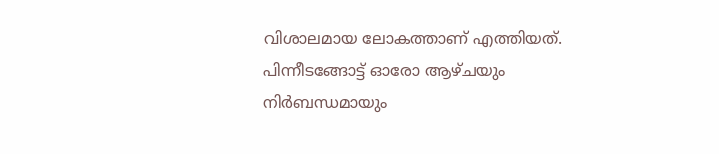വിശാലമായ ലോകത്താണ് എത്തിയത്.
പിന്നീടങ്ങോട്ട് ഓരോ ആഴ്ചയും നിര്‍ബന്ധമായും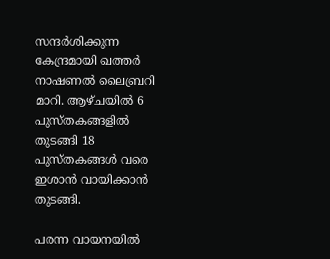സന്ദര്‍ശിക്കുന്ന കേന്ദ്രമായി ഖത്തര്‍ നാഷണല്‍ ലൈബ്രറി മാറി. ആഴ്ചയില്‍ 6 പുസ്തകങ്ങളില്‍ തുടങ്ങി 18 പുസ്തകങ്ങള്‍ വരെ ഇശാന്‍ വായിക്കാന്‍ തുടങ്ങി.

പരന്ന വായനയില്‍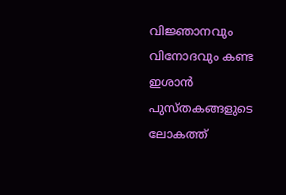വിജ്ഞാനവും വിനോദവും കണ്ട ഇശാന്‍ പുസ്തകങ്ങളുടെ ലോകത്ത്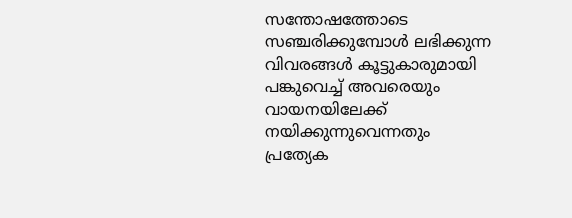സന്തോഷത്തോടെ സഞ്ചരിക്കുമ്പോള്‍ ലഭിക്കുന്ന വിവരങ്ങള്‍ കൂട്ടുകാരുമായി പങ്കുവെച്ച് അവരെയും വായനയിലേക്ക് നയിക്കുന്നുവെന്നതും പ്രത്യേക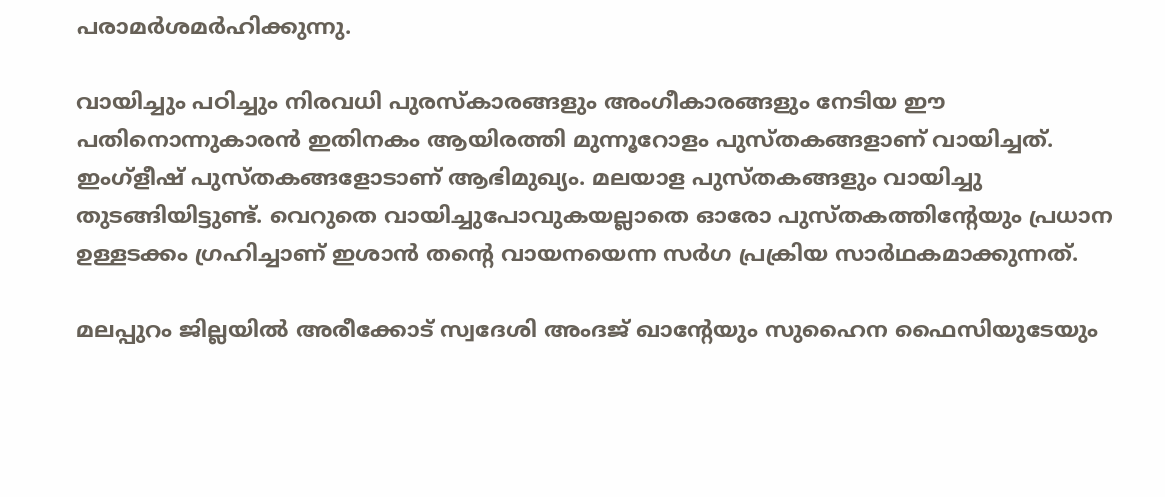പരാമര്‍ശമര്‍ഹിക്കുന്നു.

വായിച്ചും പഠിച്ചും നിരവധി പുരസ്‌കാരങ്ങളും അംഗീകാരങ്ങളും നേടിയ ഈ പതിനൊന്നുകാരന്‍ ഇതിനകം ആയിരത്തി മുന്നൂറോളം പുസ്തകങ്ങളാണ് വായിച്ചത്. ഇംഗ്‌ളീഷ് പുസ്തകങ്ങളോടാണ് ആഭിമുഖ്യം. മലയാള പുസ്തകങ്ങളും വായിച്ചു തുടങ്ങിയിട്ടുണ്ട്. വെറുതെ വായിച്ചുപോവുകയല്ലാതെ ഓരോ പുസ്തകത്തിന്റേയും പ്രധാന ഉള്ളടക്കം ഗ്രഹിച്ചാണ് ഇശാന്‍ തന്റെ വായനയെന്ന സര്‍ഗ പ്രക്രിയ സാര്‍ഥകമാക്കുന്നത്.

മലപ്പുറം ജില്ലയില്‍ അരീക്കോട് സ്വദേശി അംദജ് ഖാന്റേയും സുഹൈന ഫൈസിയുടേയും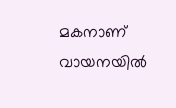മകനാണ് വായനയില്‍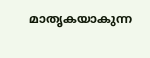മാതൃകയാകുന്ന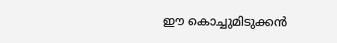ഈ കൊച്ചുമിടുക്കന്‍